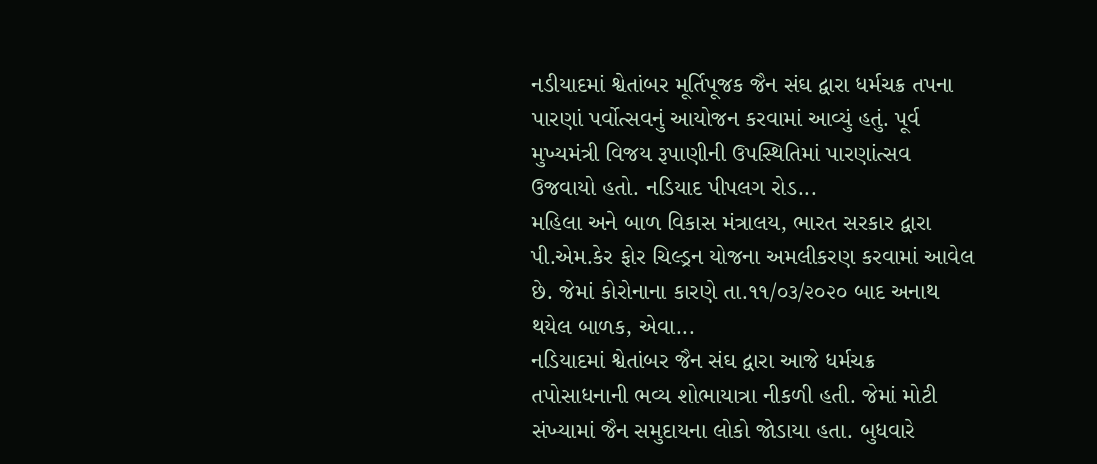નડીયાદમાં શ્વેતાંબર મૂર્તિપૂજક જૈન સંઘ દ્વારા ધર્મચક્ર તપના પારણાં પર્વોત્સવનું આયોજન કરવામાં આવ્યું હતું. પૂર્વ મુખ્યમંત્રી વિજય રૂપાણીની ઉપસ્થિતિમાં પારણાંત્સવ ઉજવાયો હતો. નડિયાદ પીપલગ રોડ...
મહિલા અને બાળ વિકાસ મંત્રાલય, ભારત સરકાર દ્વારા પી.એમ.કેર ફોર ચિલ્ડ્રન યોજના અમલીકરણ કરવામાં આવેલ છે. જેમાં કોરોનાના કારણે તા.૧૧/૦૩/૨૦૨૦ બાદ અનાથ થયેલ બાળક, એવા...
નડિયાદમાં શ્વેતાંબર જૈન સંઘ દ્વારા આજે ધર્મચક્ર તપોસાધનાની ભવ્ય શોભાયાત્રા નીકળી હતી. જેમાં મોટી સંખ્યામાં જૈન સમુદાયના લોકો જોડાયા હતા. બુધવારે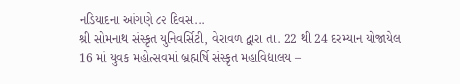નડિયાદના આંગણે ૮૨ દિવસ...
શ્રી સોમનાથ સંસ્કૃત યુનિવર્સિટી, વેરાવળ દ્વારા તા. 22 થી 24 દરમ્યાન યોજાયેલ 16 માં યુવક મહોત્સવમાં બ્રહ્મર્ષિ સંસ્કૃત મહાવિદ્યાલય –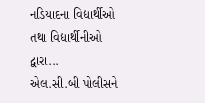નડિયાદના વિદ્યાર્થીઓ તથા વિદ્યાર્થીનીઓ દ્વારા...
એલ.સી.બી પોલીસને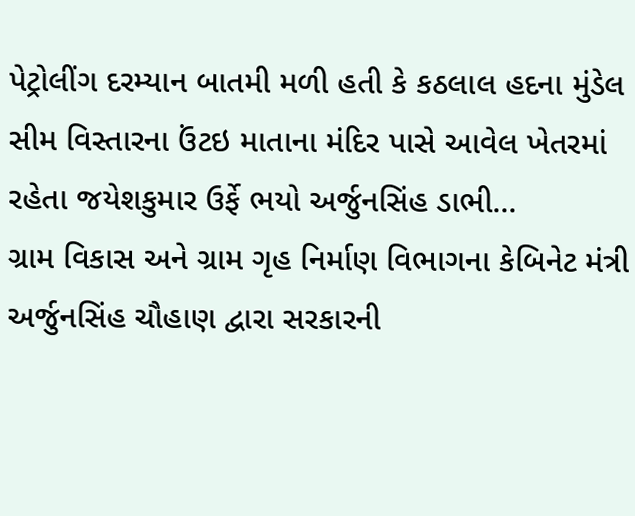પેટ્રોલીંગ દરમ્યાન બાતમી મળી હતી કે કઠલાલ હદના મુંડેલ સીમ વિસ્તારના ઉંટઇ માતાના મંદિર પાસે આવેલ ખેતરમાં રહેતા જયેશકુમાર ઉર્ફે ભયો અર્જુનસિંહ ડાભી...
ગ્રામ વિકાસ અને ગ્રામ ગૃહ નિર્માણ વિભાગના કેબિનેટ મંત્રી અર્જુનસિંહ ચૌહાણ દ્વારા સરકારની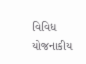વિવિધ યોજનાકીય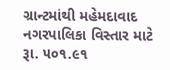ગ્રાન્ટમાંથી મહેમદાવાદ નગરપાલિકા વિસ્તાર માટે રૂા. ૫૦૧.૯૧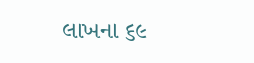લાખના ૬૯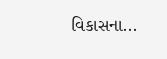વિકાસના...